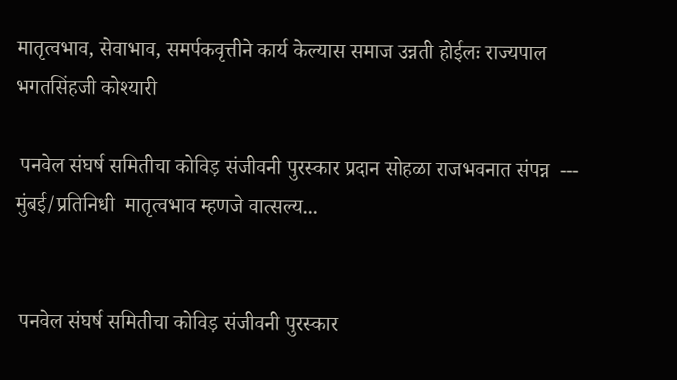मातृत्वभाव, सेवाभाव, समर्पकवृत्तीने कार्य केल्यास समाज उन्नती होईलः राज्यपाल भगतसिंहजी कोश्यारी

 पनवेल संघर्ष समितीचा कोविड़ संजीवनी पुरस्कार प्रदान सोहळा राजभवनात संपन्न  ---  मुंबई/प्रतिनिधी  मातृत्वभाव म्हणजे वात्सल्य...


 पनवेल संघर्ष समितीचा कोविड़ संजीवनी पुरस्कार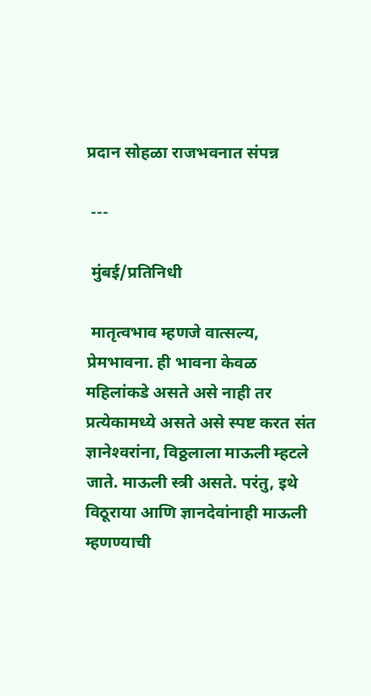प्रदान सोहळा राजभवनात संपन्न

 ---

 मुंबई/प्रतिनिधी

 मातृत्वभाव म्हणजे वात्सल्य, प्रेमभावना. ही भावना केवळ महिलांकडे असते असे नाही तर प्रत्येकामध्ये असते असे स्पष्ट करत संत ज्ञानेश्‍वरांना, विठ्ठलाला माऊली म्हटले जाते. माऊली स्त्री असते. परंतु, इथे विठूराया आणि ज्ञानदेवांनाही माऊली म्हणण्याची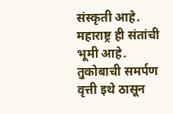संस्कृती आहे. महाराष्ट्र ही संतांची भूमी आहे. तुकोबाची समर्पण वृत्ती इथे ठासून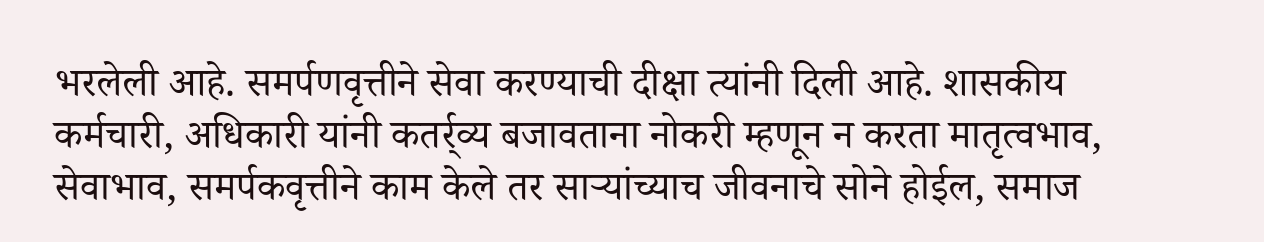भरलेली आहे. समर्पणवृत्तीने सेवा करण्याची दीक्षा त्यांनी दिली आहे. शासकीय कर्मचारी, अधिकारी यांनी कतर्र्व्य बजावताना नोकरी म्हणून न करता मातृत्वभाव, सेवाभाव, समर्पकवृत्तीने काम केले तर सार्‍यांच्याच जीवनाचे सोने होईल, समाज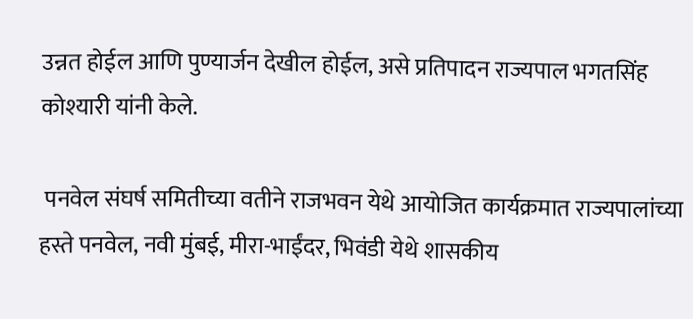उन्नत होईल आणि पुण्यार्जन देखील होईल, असे प्रतिपादन राज्यपाल भगतसिंह कोश्यारी यांनी केले.

 पनवेल संघर्ष समितीच्या वतीने राजभवन येथे आयोजित कार्यक्रमात राज्यपालांच्या हस्ते पनवेल, नवी मुंबई, मीरा-भाईंदर, भिवंडी येथे शासकीय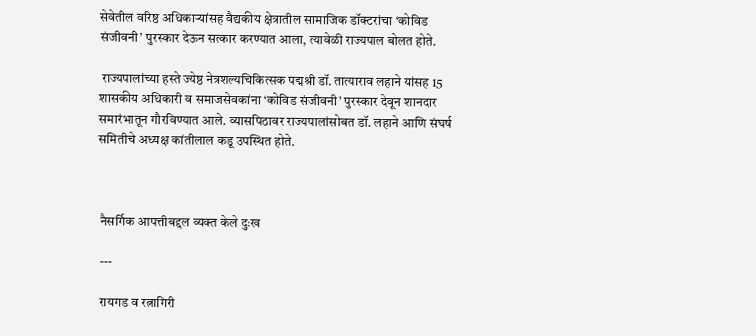सेवेतील वरिष्ठ अधिकार्‍यांसह वैद्यकीय क्षेत्रातील सामाजिक डॉक्टरांचा ‘कोविड संजीवनी’ पुरस्कार देऊन सत्कार करण्यात आला, त्यावेळी राज्यपाल बोलत होते.

 राज्यपालांच्या हस्ते ज्येष्ठ नेत्रशल्यचिकित्सक पद्मश्री डॉ. तात्याराव लहाने यांसह 15 शासकीय अधिकारी व समाजसेवकांना ‘कोविड संजीवनी’ पुरस्कार देवून शानदार समारंभातून गौरविण्यात आले. व्यासपिठावर राज्यपालांसोबत डॉ. लहाने आणि संघर्ष समितीचे अध्यक्ष कांतीलाल कडू उपस्थित होते.



 नैसर्गिक आपत्तीबद्दल व्यक्त केले दुःख

 ---

 रायगड व रत्नागिरी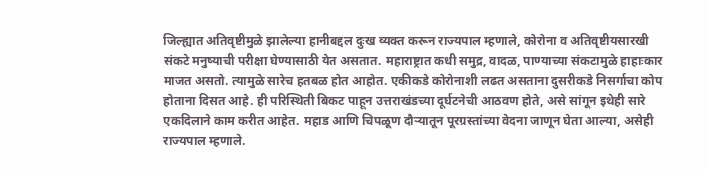जिल्ह्यात अतिवृष्टीमुळे झालेल्या हानीबद्दल दुःख व्यक्त करून राज्यपाल म्हणाले, कोरोना व अतिवृष्टीयसारखी संकटे मनुष्याची परीक्षा घेण्यासाठी येत असतात. महाराष्ट्रात कधी समुद्र, वादळ, पाण्याच्या संकटामुळे हाहाःकार माजत असतो. त्यामुळे सारेच हतबळ होत आहोत. एकीकडे कोरोनाशी लढत असताना दुसरीकडे निसर्गाचा कोप होताना दिसत आहे. ही परिस्थिती बिकट पाहून उत्तराखंडच्या दूर्घटनेची आठवण होते, असे सांगून इथेही सारे एकदिलाने काम करीत आहेत. महाड आणि चिपळूण दौर्‍यातून पूरग्रस्तांच्या वेदना जाणून घेता आल्या, असेही राज्यपाल म्हणाले.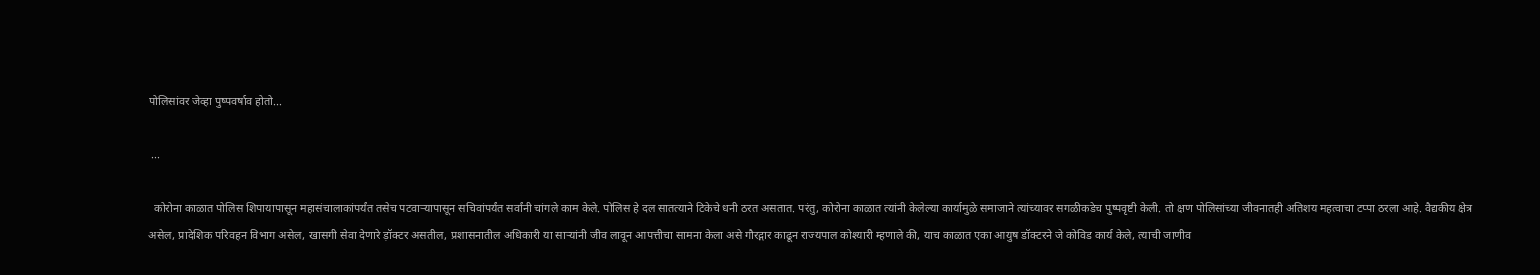पोलिसांवर जेव्हा पुष्पवर्षाव होतो...

 ...

  कोरोना काळात पोलिस शिपायापासून महासंचालाकांपर्यंत तसेच पटवार्‍यापासून सचिवांपर्यंत सर्वांनी चांगले काम केले. पोलिस हे दल सातत्याने टिकेचे धनी ठरत असतात. परंतु, कोरोना काळात त्यांनी केलेल्या कार्यामुळे समाजाने त्यांच्यावर सगळीकडेच पुष्पवृष्टी केली. तो क्षण पोलिसांच्या जीवनातही अतिशय महत्वाचा टप्पा ठरला आहे. वैद्यकीय क्षेत्र असेल, प्रादेशिक परिवहन विभाग असेल, खासगी सेवा देणारे ड़ॉक्टर असतील, प्रशासनातील अधिकारी या सार्‍यांनी जीव लावून आपत्तीचा सामना केला असे गौरद्गार काढून राज्यपाल कोश्यारी म्हणाले की, याच काळात एका आयुष डॉक्टरने जे कोविड कार्य केले, त्याची जाणीव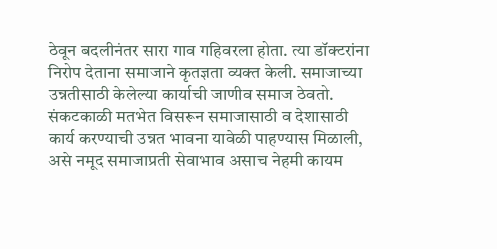ठेवून बदलीनंतर सारा गाव गहिवरला होता. त्या डॉक्टरांना निरोप देताना समाजाने कृतज्ञता व्यक्त केली. समाजाच्या उन्नतीसाठी केलेल्या कार्याची जाणीव समाज ठेवतो. संकटकाळी मतभेत विसरून समाजासाठी व देशासाठी कार्य करण्याची उन्नत भावना यावेळी पाहण्यास मिळाली, असे नमूद समाजाप्रती सेवाभाव असाच नेहमी कायम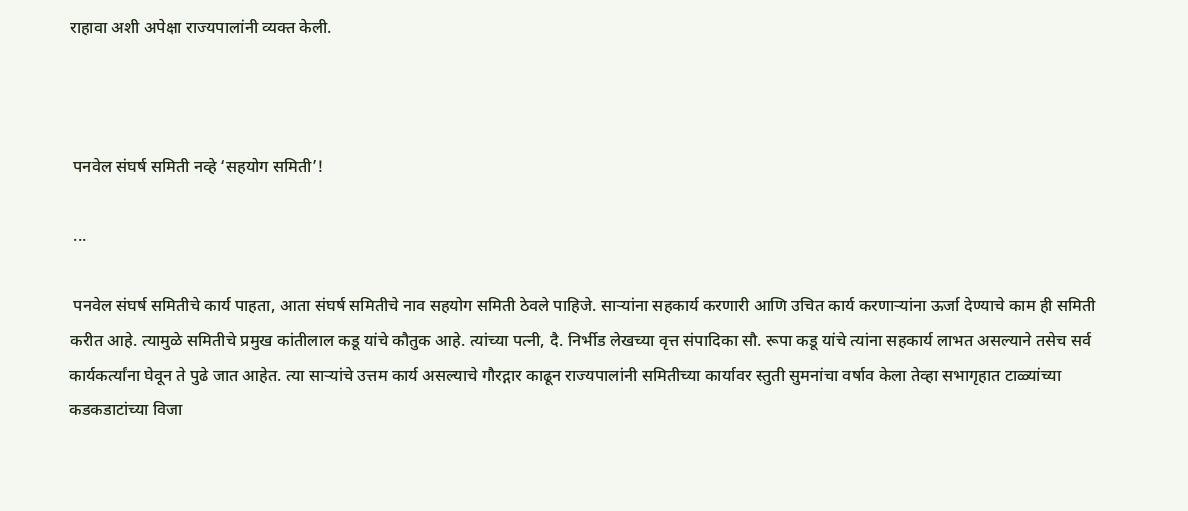राहावा अशी अपेक्षा राज्यपालांनी व्यक्त केली.



 पनवेल संघर्ष समिती नव्हे ‘सहयोग समिती’!

 ...

 पनवेल संघर्ष समितीचे कार्य पाहता, आता संघर्ष समितीचे नाव सहयोग समिती ठेवले पाहिजे. सार्‍यांना सहकार्य करणारी आणि उचित कार्य करणार्‍यांना ऊर्जा देण्याचे काम ही समिती करीत आहे. त्यामुळे समितीचे प्रमुख कांतीलाल कडू यांचे कौतुक आहे. त्यांच्या पत्नी, दै. निर्भीड लेखच्या वृत्त संपादिका सौ. रूपा कडू यांचे त्यांना सहकार्य लाभत असल्याने तसेच सर्व कार्यकर्त्यांना घेवून ते पुढे जात आहेत. त्या सार्‍यांचे उत्तम कार्य असल्याचे गौरद्गार काढून राज्यपालांनी समितीच्या कार्यावर स्तुती सुमनांचा वर्षाव केला तेव्हा सभागृहात टाळ्यांच्या कडकडाटांच्या विजा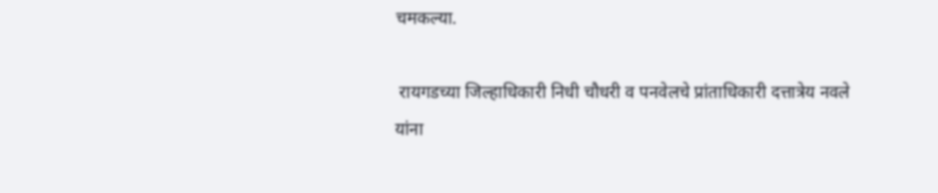चमकल्या.

 रायगडच्या जिल्हाधिकारी निधी चौधरी व पनवेलचे प्रांताधिकारी दत्तात्रेय नवले यांना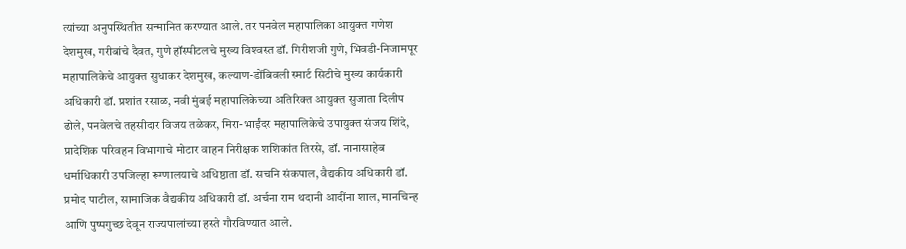त्यांच्या अनुपस्थितीत सन्मानित करण्यात आले. तर पनवेल महापालिका आयुक्त गणेश देशमुख, गरीबांचे दैवत, गुणे हॉस्पीटलचे मुख्य विश्‍वस्त डॉ. गिरीशजी गुणे, भिवडी-निजामपूर महापालिकेचे आयुक्त सुधाकर देशमुख, कल्याण-डोंबिवली स्मार्ट सिटीचे मुख्य कार्यकारी अधिकारी डॉ. प्रशांत रसाळ, नवी मुंबई महापालिकेच्या अतिरिक्त आयुक्त सुजाता दिलीप ढोले, पनवेलचे तहसीदार विजय तळेकर, मिरा-भाईंदर महापालिकेचे उपायुक्त संजय शिंदे, प्रादेशिक परिवहन विभागाचे मोटार वाहन निरीक्षक शशिकांत तिरसे, डॉ. नानासाहेब धर्माधिकारी उपजिल्हा रूग्णालयाचे अधिष्ठाता डॉ. सचनि संकपाल, वैद्यकीय अधिकारी डॉ. प्रमोद पाटील, सामाजिक वैद्यकीय अधिकारी डॉ. अर्चना राम थदानी आदींना शाल, मानचिन्ह आणि पुष्पगुच्छ देवून राज्यपालांच्या हस्ते गौरविण्यात आले.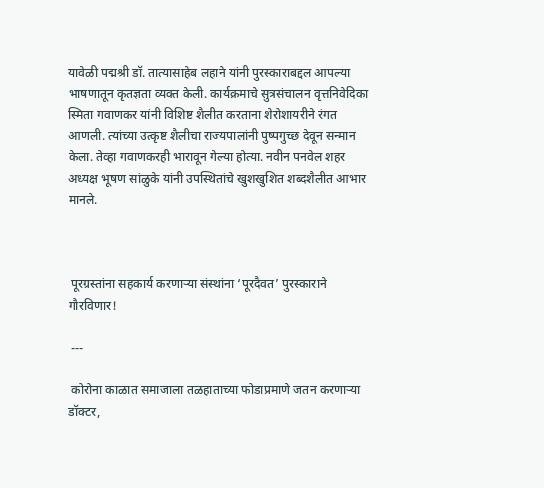यावेळी पद्मश्री डॉ. तात्यासाहेब लहाने यांनी पुरस्काराबद्दल आपल्या भाषणातून कृतज्ञता व्यक्त केली. कार्यक्रमाचे सुत्रसंचालन वृत्तनिवेदिका स्मिता गवाणकर यांनी विशिष्ट शैलीत करताना शेरोशायरीने रंगत आणली. त्यांच्या उत्कृष्ट शैलीचा राज्यपालांनी पुष्पगुच्छ देवून सन्मान केला. तेव्हा गवाणकरही भारावून गेल्या होत्या. नवीन पनवेल शहर अध्यक्ष भूषण सांळुके यांनी उपस्थितांचे खुशखुशित शब्दशैलीत आभार मानले.



 पूरग्रस्तांना सहकार्य करणार्‍या संस्थांना ‘पूरदैवत’ पुरस्काराने गौरविणार!

 ---

 कोरोना काळात समाजाला तळहाताच्या फोडाप्रमाणे जतन करणार्‍या डॉक्टर,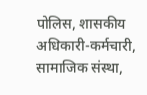पोलिस, शासकीय अधिकारी-कर्मचारी, सामाजिक संस्था,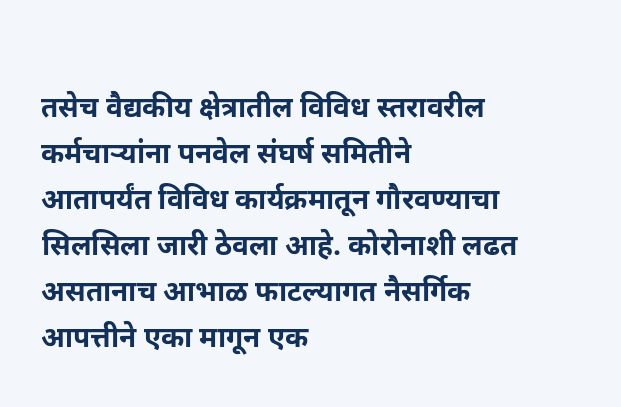तसेच वैद्यकीय क्षेत्रातील विविध स्तरावरील कर्मचार्‍यांना पनवेल संघर्ष समितीने आतापर्यंत विविध कार्यक्रमातून गौरवण्याचा सिलसिला जारी ठेवला आहे. कोरोनाशी लढत असतानाच आभाळ फाटल्यागत नैसर्गिक आपत्तीने एका मागून एक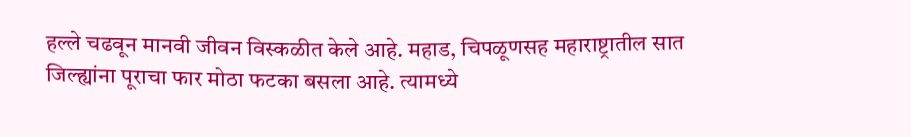हल्ले चढवून मानवी जीवन विस्कळीत केले आहे. महाड, चिपळूणसह महाराष्ट्रातील सात जिल्ह्यांना पूराचा फार मोठा फटका बसला आहे. त्यामध्ये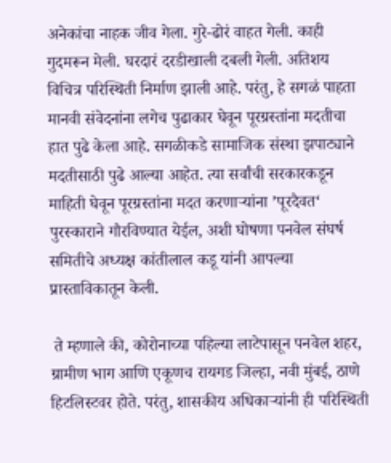अनेकांचा नाहक जीव गेला. गुरे-ढोरं वाहत गेली. काही गुदमरून मेली. घरदारं दरडीखाली दबली गेली. अतिशय विचित्र परिस्थिती निर्माण झाली आहे. परंतु, हे सगळं पाहता मानवी संवेदनांना लगेच पुढाकार घेवून पूरग्रस्तांना मदतीचा हात पुढे केला आहे. सगळीकडे सामाजिक संस्था झपाट्याने मदतीसाठी पुढे आल्या आहेत. त्या सर्वांची सरकारकडून माहिती घेवून पूरग्रस्तांना मदत करणार्‍यांना ’पूरदैवत‘ पुरस्काराने गौरविण्यात येईल, अशी घोषणा पनवेल संघर्ष समितीचे अध्यक्ष कांतीलाल कडू यांनी आपल्या प्रास्ताविकातून केली.

 ते म्हणाले की, कोरोनाच्या पहिल्या लाटेपासून पनवेल शहर, ग्रामीण भाग आणि एकूणच रायगड जिल्हा, नवी मुंबई, ठाणे हिटलिस्टवर होते. परंतु, शासकीय अधिकार्‍यांनी ही परिस्थिती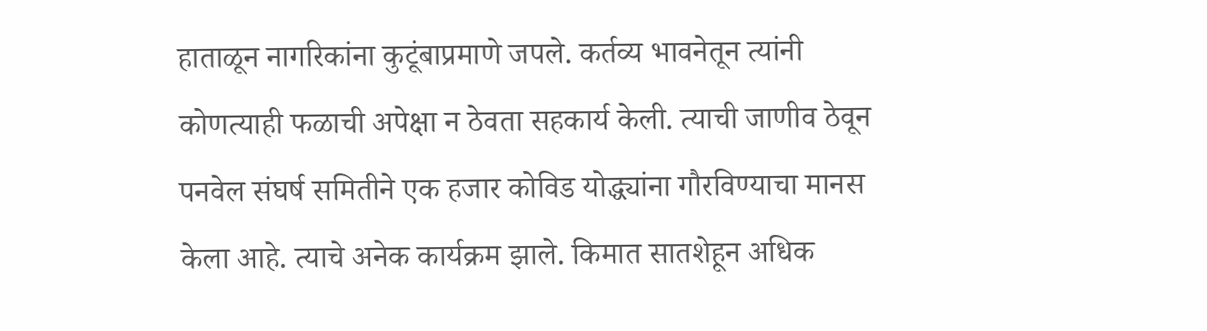हाताळून नागरिकांना कुटूंबाप्रमाणे जपले. कर्तव्य भावनेतून त्यांनी कोणत्याही फळाची अपेक्षा न ठेवता सहकार्य केली. त्याची जाणीव ठेवून पनवेल संघर्ष समितीने एक हजार कोविड योद्ध्यांना गौरविण्याचा मानस केला आहे. त्याचे अनेक कार्यक्रम झाले. किमात सातशेहून अधिक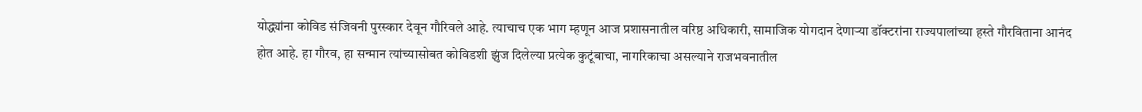योद्ध्यांना कोविड संजिवनी पुरस्कार देवून गौरिवले आहे. त्याचाच एक भाग म्हणून आज प्रशासनातील वरिष्ठ अधिकारी, सामाजिक योगदान देणार्‍या डॉक्टरांना राज्यपालांच्या हस्ते गौरविताना आनंद होत आहे. हा गौरव, हा सन्मान त्यांच्यासोबत कोविडशी झुंज दिलेल्या प्रत्येक कुटूंबाचा, नागरिकाचा असल्याने राजभवनातील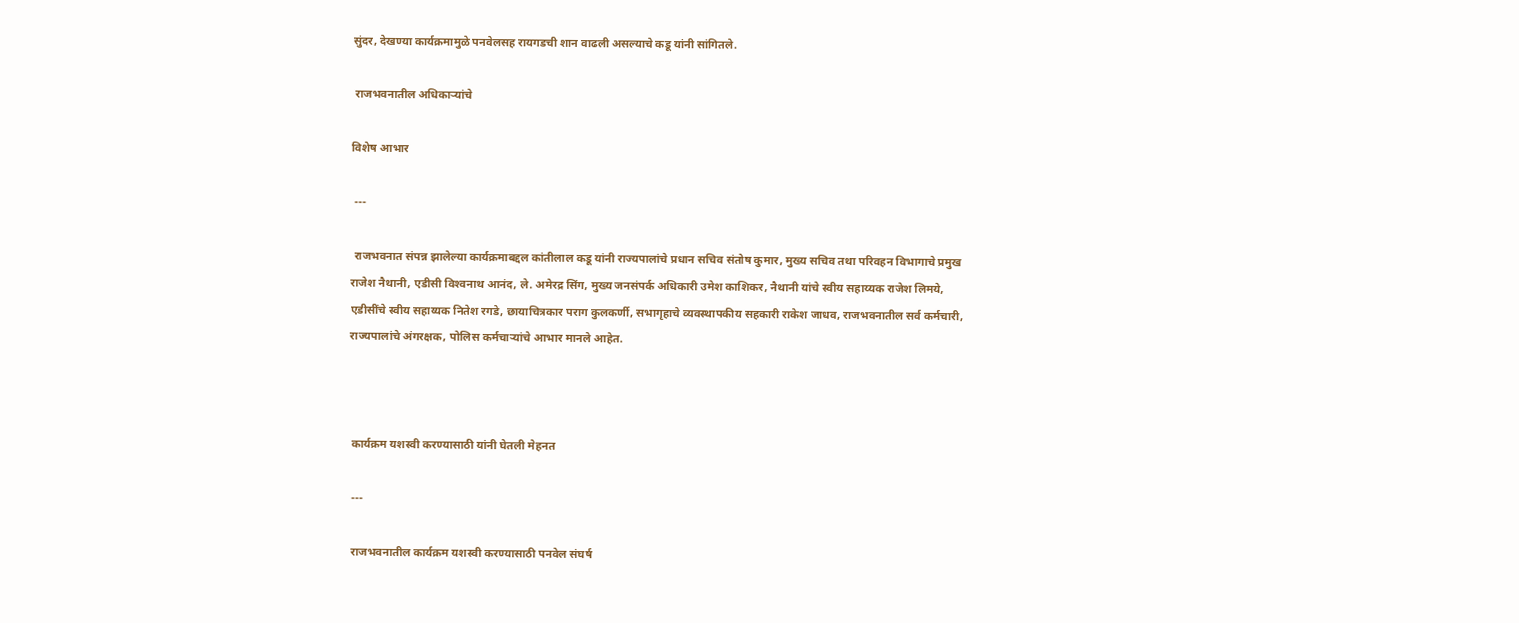सुंदर, देखण्या कार्यक्रमामुळे पनवेलसह रायगडची शान वाढली असल्याचे कडू यांनी सांगितले.

 राजभवनातील अधिकार्‍यांचे

विशेष आभार

 ---

 राजभवनात संपन्न झालेल्या कार्यक्रमाबद्दल कांतीलाल कडू यांनी राज्यपालांचे प्रधान सचिव संतोष कुमार, मुख्य सचिव तथा परिवहन विभागाचे प्रमुख राजेश नैथानी, एडीसी विश्‍वनाथ आनंद, ले. अमेरद्र सिंग, मुख्य जनसंपर्क अधिकारी उमेश काशिकर, नैथानी यांचे स्वीय सहाय्यक राजेश लिमये, एडीसींचे स्वीय सहाय्यक नितेश रगडे, छायाचित्रकार पराग कुलकर्णी, सभागृहाचे व्यवस्थापकीय सहकारी राकेश जाधव, राजभवनातील सर्व कर्मचारी, राज्यपालांचे अंगरक्षक, पोलिस कर्मचार्‍यांचे आभार मानले आहेत.



 कार्यक्रम यशस्वी करण्यासाठी यांनी घेतली मेहनत

 ---

 राजभवनातील कार्यक्रम यशस्वी करण्यासाठी पनवेल संघर्ष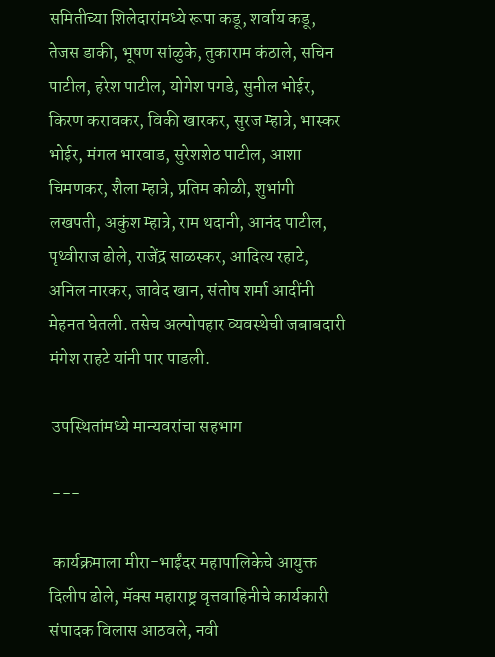समितीच्या शिलेदारांमध्ये रूपा कडू, शर्वाय कडू, तेजस डाकी, भूषण सांळुके, तुकाराम कंठाले, सचिन पाटील, हरेश पाटील, योगेश पगडे, सुनील भोईर, किरण करावकर, विकी खारकर, सुरज म्हात्रे, भास्कर भोईर, मंगल भारवाड, सुरेशशेठ पाटील, आशा चिमणकर, शैला म्हात्रे, प्रतिम कोळी, शुभांगी लखपती, अकुंश म्हात्रे, राम थदानी, आनंद पाटील, पृथ्वीराज ढोले, राजेंद्र साळस्कर, आदित्य रहाटे, अनिल नारकर, जावेद खान, संतोष शर्मा आदींनी मेहनत घेतली. तसेच अल्पोपहार व्यवस्थेची जबाबदारी मंगेश राहटे यांनी पार पाडली.

 उपस्थितांमध्ये मान्यवरांचा सहभाग

 ---

 कार्यक्रमाला मीरा-भाईंदर महापालिकेचे आयुक्त दिलीप ढोले, मॅक्स महाराष्ट्र वृत्तवाहिनीचे कार्यकारी संपादक विलास आठवले, नवी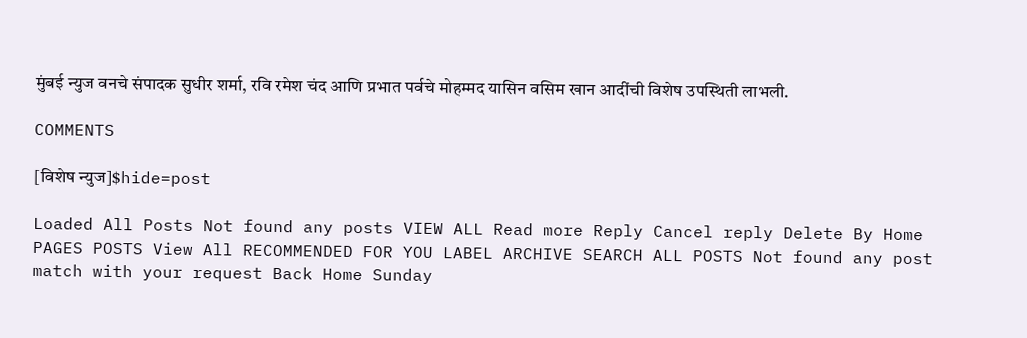मुंबई न्युज वनचे संपादक सुधीर शर्मा, रवि रमेश चंद आणि प्रभात पर्वचे मोहम्मद यासिन वसिम खान आदींची विशेष उपस्थिती लाभली.

COMMENTS

[विशेष न्युज]$hide=post

Loaded All Posts Not found any posts VIEW ALL Read more Reply Cancel reply Delete By Home PAGES POSTS View All RECOMMENDED FOR YOU LABEL ARCHIVE SEARCH ALL POSTS Not found any post match with your request Back Home Sunday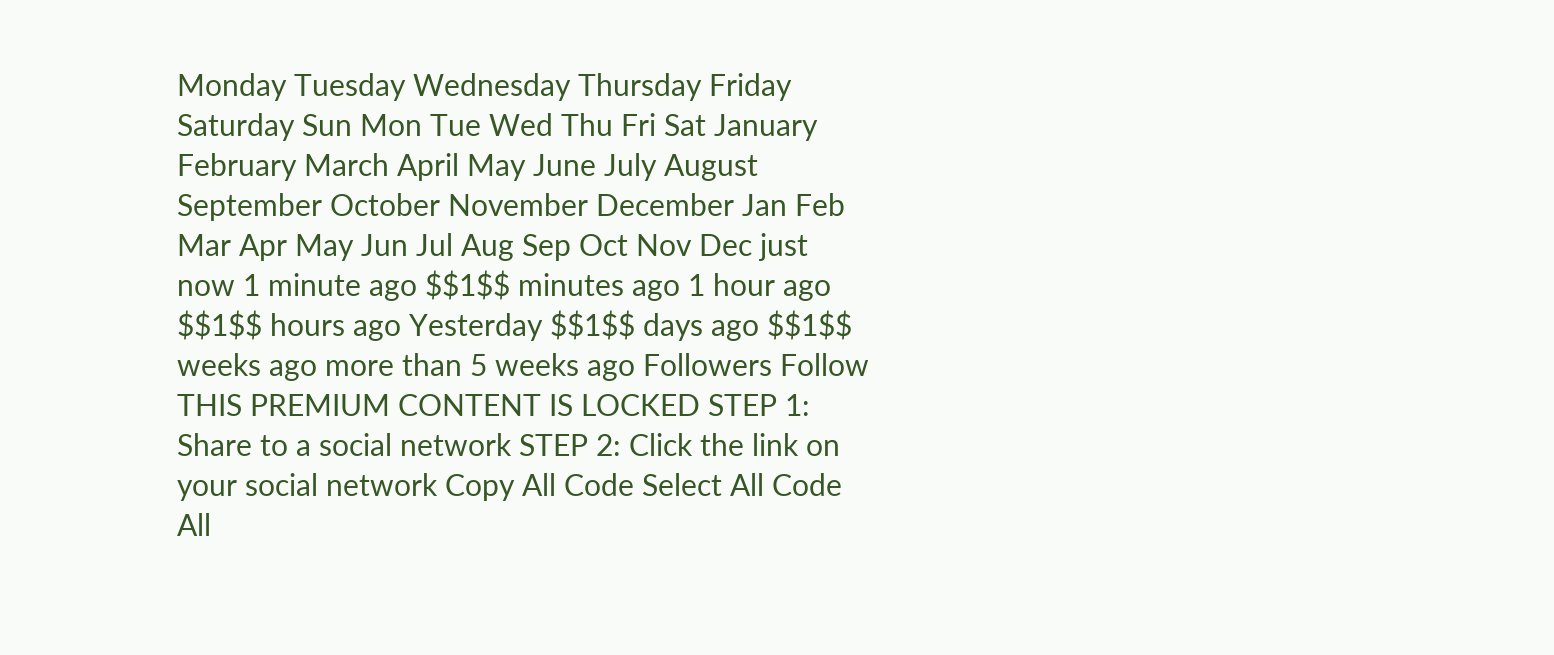Monday Tuesday Wednesday Thursday Friday Saturday Sun Mon Tue Wed Thu Fri Sat January February March April May June July August September October November December Jan Feb Mar Apr May Jun Jul Aug Sep Oct Nov Dec just now 1 minute ago $$1$$ minutes ago 1 hour ago $$1$$ hours ago Yesterday $$1$$ days ago $$1$$ weeks ago more than 5 weeks ago Followers Follow THIS PREMIUM CONTENT IS LOCKED STEP 1: Share to a social network STEP 2: Click the link on your social network Copy All Code Select All Code All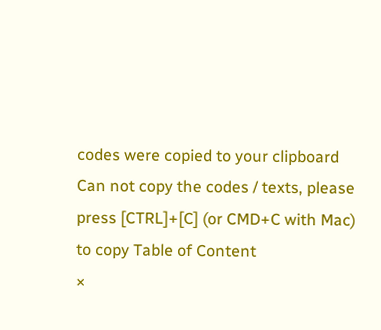codes were copied to your clipboard Can not copy the codes / texts, please press [CTRL]+[C] (or CMD+C with Mac) to copy Table of Content
×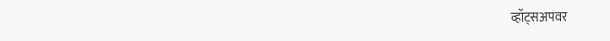व्हॉट्सअपवर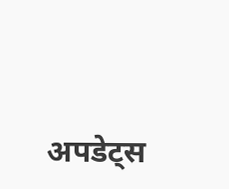अपडेट्स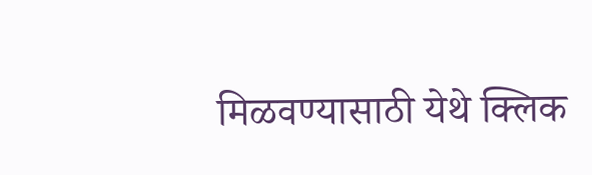मिळवण्यासाठी येथे क्लिक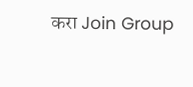करा Join Group